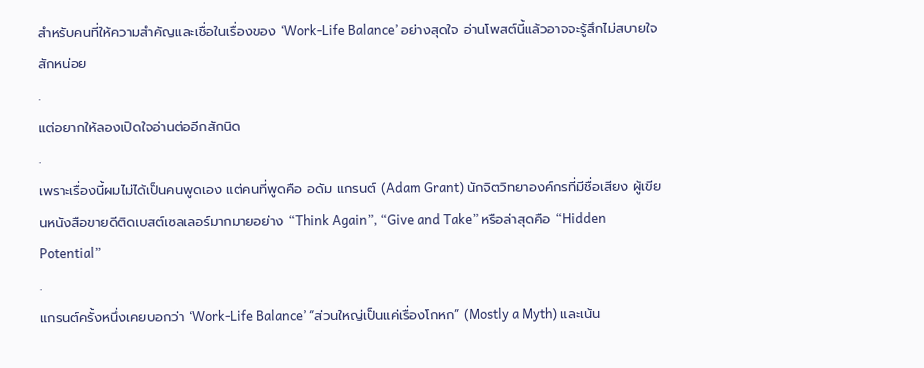สำหรับคนที่ให้ความสำคัญและเชื่อในเรื่องของ ‘Work-Life Balance’ อย่างสุดใจ อ่านโพสต์นี้แล้วอาจจะรู้สึกไม่สบายใจสักหน่อย
.
แต่อยากให้ลองเปิดใจอ่านต่ออีกสักนิด
.
เพราะเรื่องนี้ผมไม่ได้เป็นคนพูดเอง แต่คนที่พูดคือ อดัม แกรนต์ (Adam Grant) นักจิตวิทยาองค์กรที่มีชื่อเสียง ผู้เขียนหนังสือขายดีติดเบสต์เซลเลอร์มากมายอย่าง “Think Again”, “Give and Take” หรือล่าสุดคือ “Hidden Potential”
.
แกรนต์ครั้งหนึ่งเคยบอกว่า ‘Work-Life Balance’ “ส่วนใหญ่เป็นแค่เรื่องโกหก” (Mostly a Myth) และเน้น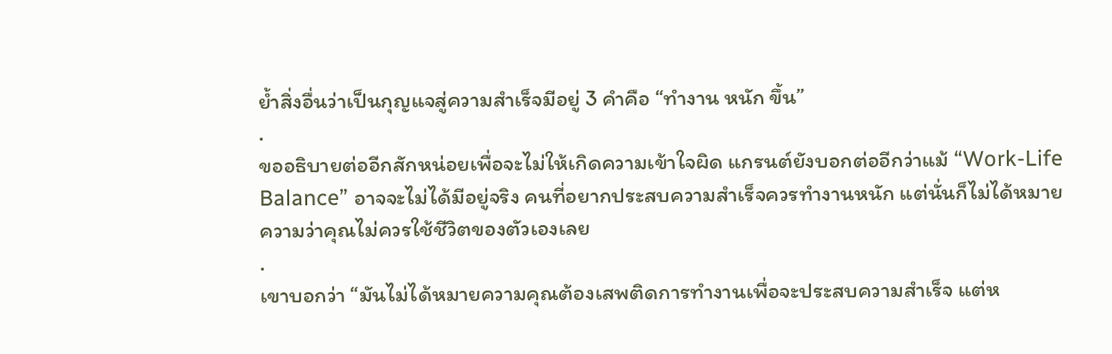ย้ำสิ่งอื่นว่าเป็นกุญแจสู่ความสำเร็จมีอยู่ 3 คำคือ “ทำงาน หนัก ขึ้น”
.
ขออธิบายต่ออีกสักหน่อยเพื่อจะไม่ให้เกิดความเข้าใจผิด แกรนต์ยังบอกต่ออีกว่าแม้ “Work-Life Balance” อาจจะไม่ได้มีอยู่จริง คนที่อยากประสบความสำเร็จควรทำงานหนัก แต่นั่นก็ไม่ได้หมายความว่าคุณไม่ควรใช้ชีวิตของตัวเองเลย
.
เขาบอกว่า “มันไม่ได้หมายความคุณต้องเสพติดการทำงานเพื่อจะประสบความสำเร็จ แต่ห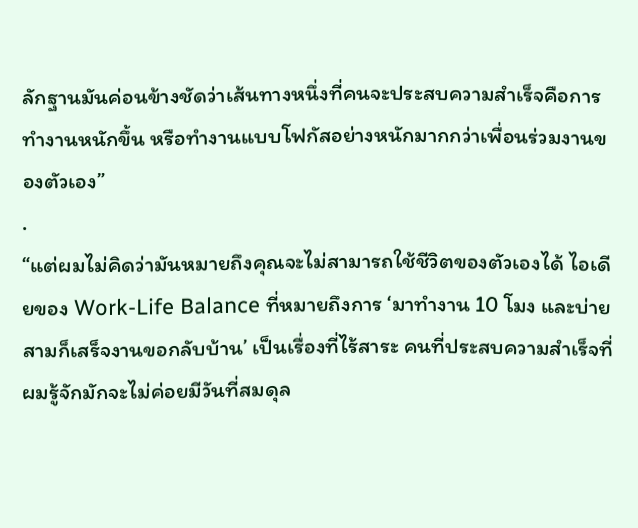ลักฐานมันค่อนข้างชัดว่าเส้นทางหนึ่งที่คนจะประสบความสำเร็จคือการทำงานหนักขึ้น หรือทำงานแบบโฟกัสอย่างหนักมากกว่าเพื่อนร่วมงานของตัวเอง”
.
“แต่ผมไม่คิดว่ามันหมายถึงคุณจะไม่สามารถใช้ชีวิตของตัวเองได้ ไอเดียของ Work-Life Balance ที่หมายถึงการ ‘มาทำงาน 10 โมง และบ่ายสามก็เสร็จงานขอกลับบ้าน’ เป็นเรื่องที่ไร้สาระ คนที่ประสบความสำเร็จที่ผมรู้จักมักจะไม่ค่อยมีวันที่สมดุล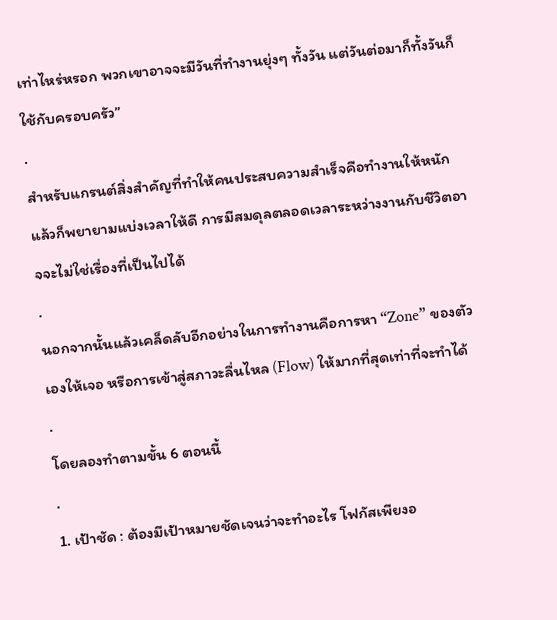เท่าไหร่หรอก พวกเขาอาจจะมีวันที่ทำงานยุ่งๆ ทั้งวัน แต่วันต่อมาก็ทั้งวันก็ใช้กับครอบครัว”
.
สำหรับแกรนต์สิ่งสำคัญที่ทำให้คนประสบความสำเร็จคือทำงานให้หนัก แล้วก็พยายามแบ่งเวลาให้ดี การมีสมดุลตลอดเวลาระหว่างงานกับชีวิตอาจจะไม่ใช่เรื่องที่เป็นไปได้
.
นอกจากนั้นแล้วเคล็ดลับอีกอย่างในการทำงานคือการหา “Zone” ของตัวเองให้เจอ หรือการเข้าสู่สภาวะลื่นไหล (Flow) ให้มากที่สุดเท่าที่จะทำได้
.
โดยลองทำตามขั้น 6 ตอนนี้
.
1. เป้าชัด : ต้องมีเป้าหมายชัดเจนว่าจะทำอะไร โฟกัสเพียงอ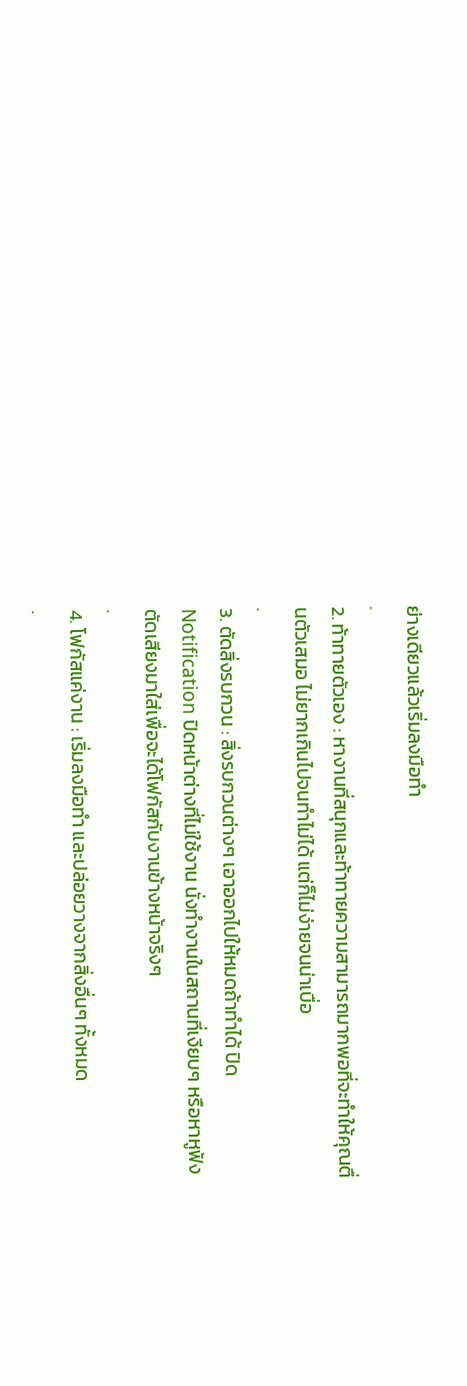ย่างเดียวแล้วเริ่มลงมือทำ
.
2. ท้าทายตัวเอง : หางานที่สนุกและท้าทายความสามารถมากพอที่จะทำให้คุณตื่นตัวเสมอ ไม่ยากเกินไปจนทำไม่ได้ แต่ก็ไม่ง่ายจนน่าเบื่อ
.
3. ตัดสิ่งรบกวน : สิ่งรบกวนต่างๆ เอาออกไปให้หมดถ้าทำได้ ปิด Notification ปิดหน้าต่างที่ไม่ใช้งาน นั่งทำงานในสถานที่เงียบๆ หรือหาหูฟังตัดเสียงมาใส่เพื่อจะได้โฟกัสกับงานข้างหน้าจริงๆ
.
4. โฟกัสแค่งาน : เริ่มลงมือทำ และปล่อยวางจากสิ่งอื่นๆ ทั้งหมด
.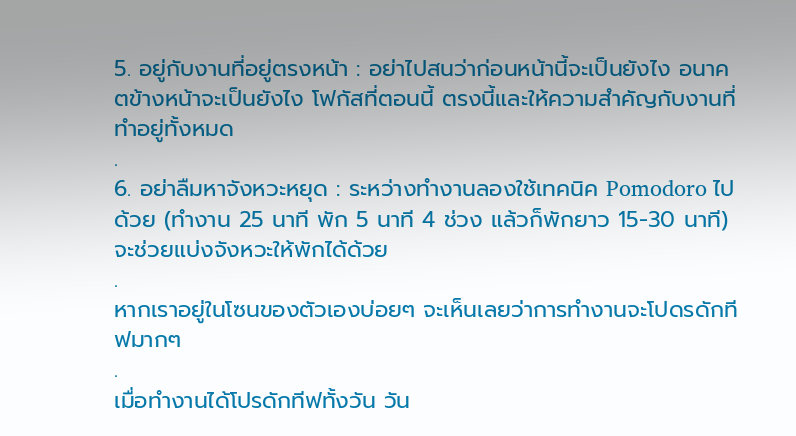5. อยู่กับงานที่อยู่ตรงหน้า : อย่าไปสนว่าก่อนหน้านี้จะเป็นยังไง อนาคตข้างหน้าจะเป็นยังไง โฟกัสที่ตอนนี้ ตรงนี้และให้ความสำคัญกับงานที่ทำอยู่ทั้งหมด
.
6. อย่าลืมหาจังหวะหยุด : ระหว่างทำงานลองใช้เทคนิค Pomodoro ไปด้วย (ทำงาน 25 นาที พัก 5 นาที 4 ช่วง แล้วก็พักยาว 15-30 นาที) จะช่วยแบ่งจังหวะให้พักได้ด้วย
.
หากเราอยู่ในโซนของตัวเองบ่อยๆ จะเห็นเลยว่าการทำงานจะโปดรดักทีฟมากๆ
.
เมื่อทำงานได้โปรดักทีฟทั้งวัน วัน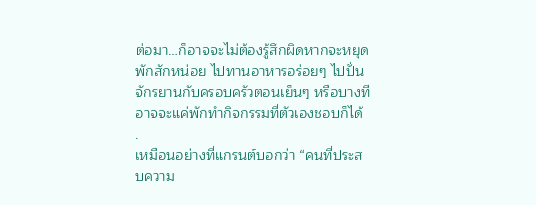ต่อมา…ก็อาจจะไม่ต้องรู้สึกผิดหากจะหยุดพักสักหน่อย ไปทานอาหารอร่อยๆ ไปปั่นจักรยานกับครอบครัวตอนเย็นๆ หรือบางทีอาจจะแค่พักทำกิจกรรมที่ตัวเองชอบก็ได้
.
เหมือนอย่างที่แกรนต์บอกว่า “คนที่ประสบความ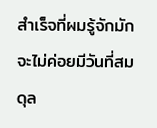สำเร็จที่ผมรู้จักมักจะไม่ค่อยมีวันที่สมดุล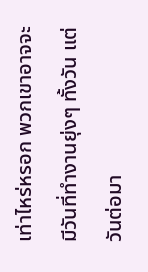เท่าไหร่หรอก พวกเขาอาจจะมีวันที่ทำงานยุ่งๆ ทั้งวัน แต่วันต่อมา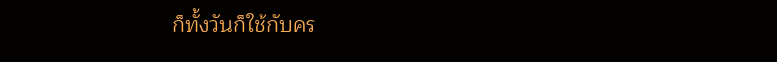ก็ทั้งวันก็ใช้กับคร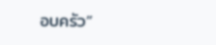อบครัว”